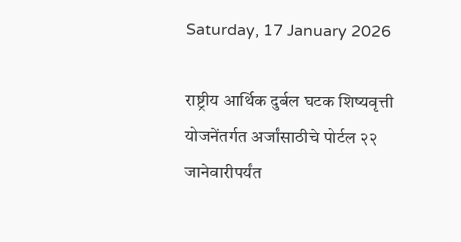Saturday, 17 January 2026

राष्ट्रीय आर्थिक दुर्बल घटक शिष्यवृत्ती योजनेंतर्गत अर्जांसाठीचे पोर्टल २२ जानेवारीपर्यंत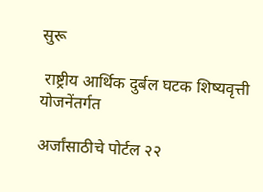सुरू

 राष्ट्रीय आर्थिक दुर्बल घटक शिष्यवृत्ती योजनेंतर्गत

अर्जांसाठीचे पोर्टल २२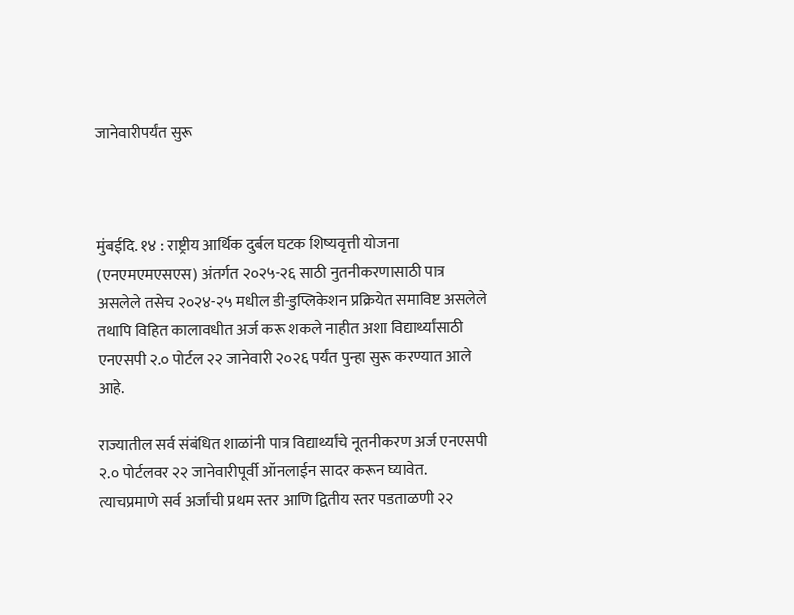जानेवारीपर्यंत सुरू



मुंबईदि. १४ : राष्ट्रीय आर्थिक दुर्बल घटक शिष्यवृत्ती योजना (एनएमएमएसएस) अंतर्गत २०२५-२६ साठी नुतनीकरणासाठी पात्र असलेले तसेच २०२४-२५ मधील डी-डुप्लिकेशन प्रक्रियेत समाविष्ट असलेले तथापि विहित कालावधीत अर्ज करू शकले नाहीत अशा विद्यार्थ्यांसाठी एनएसपी २.० पोर्टल २२ जानेवारी २०२६ पर्यंत पुन्हा सुरू करण्यात आले आहे.

राज्यातील सर्व संबंधित शाळांनी पात्र विद्यार्थ्यांचे नूतनीकरण अर्ज एनएसपी २.० पोर्टलवर २२ जानेवारीपूर्वी ऑनलाईन सादर करून घ्यावेत. त्याचप्रमाणे सर्व अर्जांची प्रथम स्तर आणि द्वितीय स्तर पडताळणी २२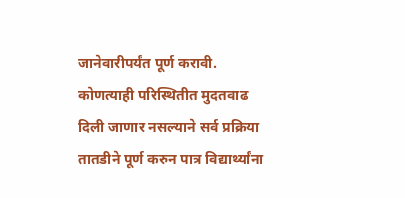जानेवारीपर्यंत पूर्ण करावी. कोणत्याही परिस्थितीत मुदतवाढ दिली जाणार नसल्याने सर्व प्रक्रिया तातडीने पूर्ण करुन पात्र विद्यार्थ्यांना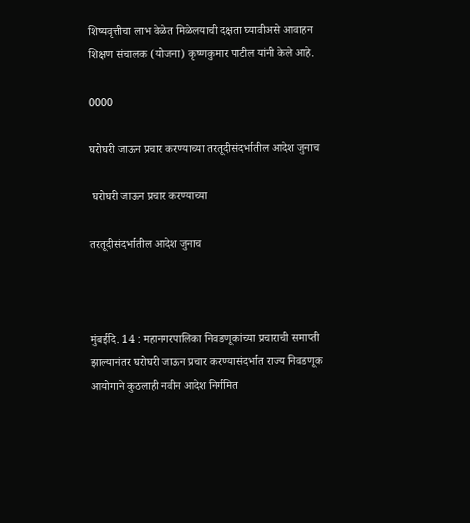शिष्यवृत्तीचा लाभ वेळेत मिळेलयाची दक्षता घ्यावीअसे आवाहन शिक्षण संचालक (योजना) कृष्णकुमार पाटील यांनी केले आहे.

0000

घरोघरी जाऊन प्रचार करण्याच्या तरतूदीसंदर्भातील आदेश जुनाच

 घरोघरी जाऊन प्रचार करण्याच्या

तरतूदीसंदर्भातील आदेश जुनाच



मुंबईदि. 14 : महानगरपालिका निवडणूकांच्या प्रचाराची समाप्ती झाल्यानंतर घरोघरी जाऊन प्रचार करण्यासंदर्भात राज्य निवडणूक आयोगाने कुठलाही नवीन आदेश निर्गमित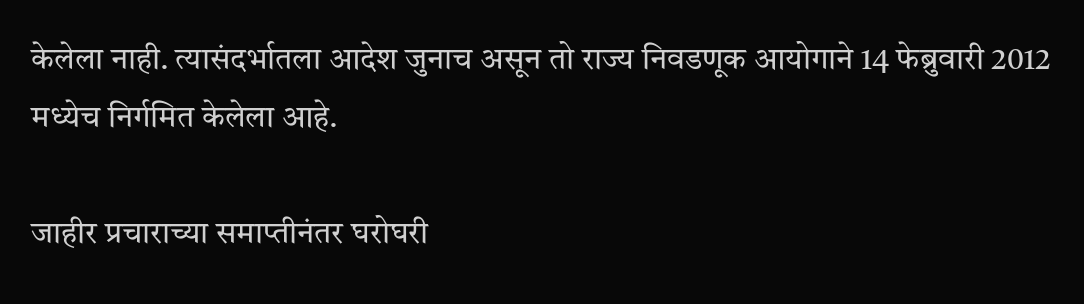केलेला नाही. त्यासंदर्भातला आदेश जुनाच असून तो राज्य निवडणूक आयोगाने 14 फेब्रुवारी 2012 मध्येच निर्गमित केलेला आहे.

जाहीर प्रचाराच्या समाप्तीनंतर घरोघरी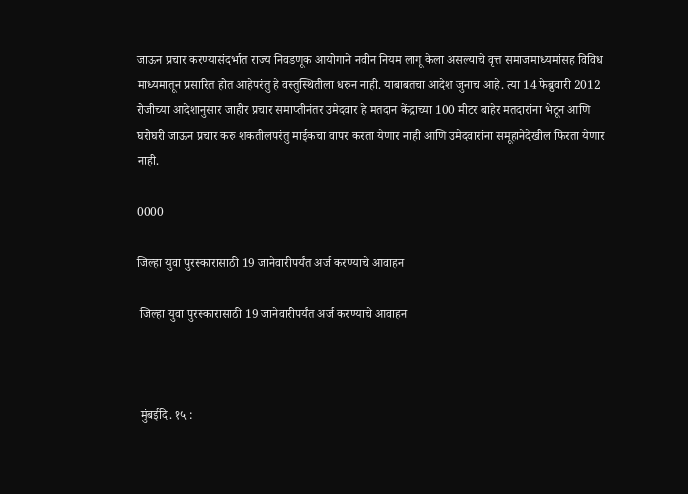जाऊन प्रचार करण्यासंदर्भात राज्य निवडणूक आयोगाने नवीन नियम लागू केला असल्याचे वृत्त समाजमाध्यमांसह विविध माध्यमातून प्रसारित होत आहेपरंतु हे वस्तुस्थितीला धरुन नाही. याबाबतचा आदेश जुनाच आहे. त्या 14 फेब्रुवारी 2012 रोजीच्या आदेशानुसार जाहीर प्रचार समाप्तीनंतर उमेदवार हे मतदान केंद्राच्या 100 मीटर बाहेर मतदारांना भेटून आणि घरोघरी जाऊन प्रचार करु शकतीलपरंतु माईकचा वापर करता येणार नाही आणि उमेदवारांना समूहानेदेखील फिरता येणार नाही.

0000

जिल्हा युवा पुरस्कारासाठी 19 जानेवारीपर्यंत अर्ज करण्याचे आवाहन

 जिल्हा युवा पुरस्कारासाठी 19 जानेवारीपर्यंत अर्ज करण्याचे आवाहन



 मुंबईदि. १५ :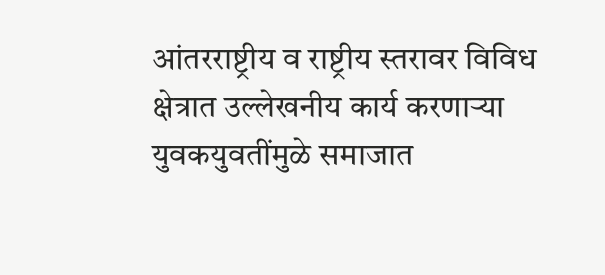आंतरराष्ट्रीय व राष्ट्रीय स्तरावर विविध क्षेत्रात उल्लेखनीय कार्य करणाऱ्या युवकयुवतींमुळे समाजात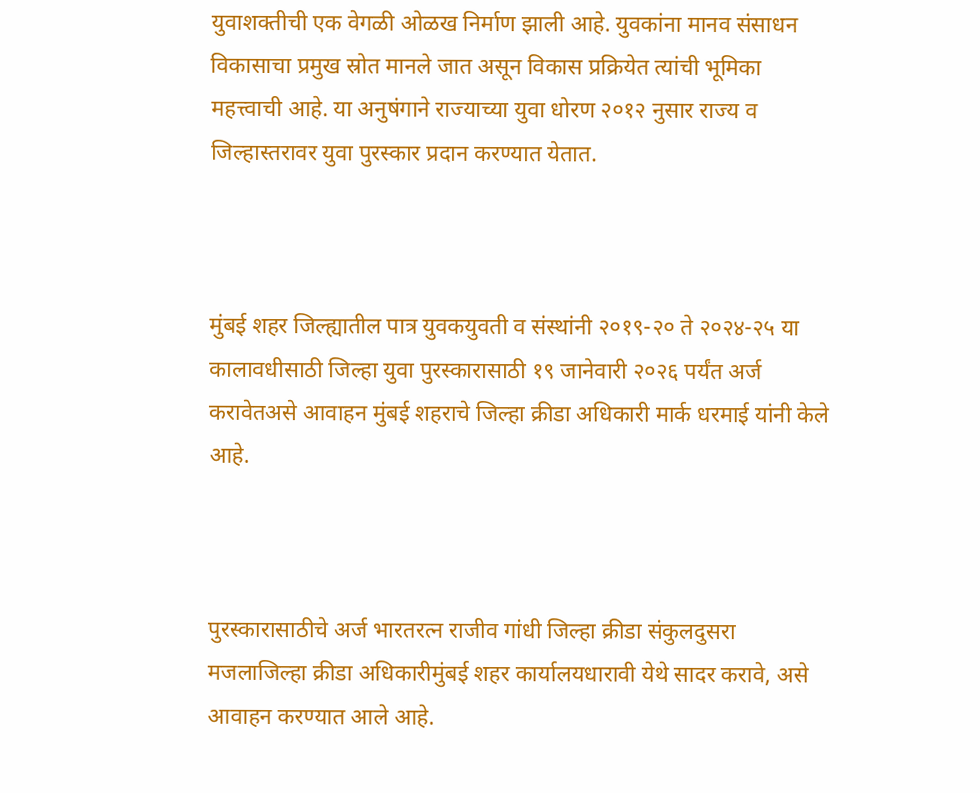युवाशक्तीची एक वेगळी ओळख निर्माण झाली आहे. युवकांना मानव संसाधन विकासाचा प्रमुख स्रोत मानले जात असून विकास प्रक्रियेत त्यांची भूमिका महत्त्वाची आहे. या अनुषंगाने राज्याच्या युवा धोरण २०१२ नुसार राज्य व जिल्हास्तरावर युवा पुरस्कार प्रदान करण्यात येतात.



मुंबई शहर जिल्ह्यातील पात्र युवकयुवती व संस्थांनी २०१९-२० ते २०२४-२५ या कालावधीसाठी जिल्हा युवा पुरस्कारासाठी १९ जानेवारी २०२६ पर्यंत अर्ज करावेतअसे आवाहन मुंबई शहराचे जिल्हा क्रीडा अधिकारी मार्क धरमाई यांनी केले आहे.



पुरस्कारासाठीचे अर्ज भारतरत्न राजीव गांधी जिल्हा क्रीडा संकुलदुसरा मजलाजिल्हा क्रीडा अधिकारीमुंबई शहर कार्यालयधारावी येथे सादर करावे, असे आवाहन करण्यात आले आहे.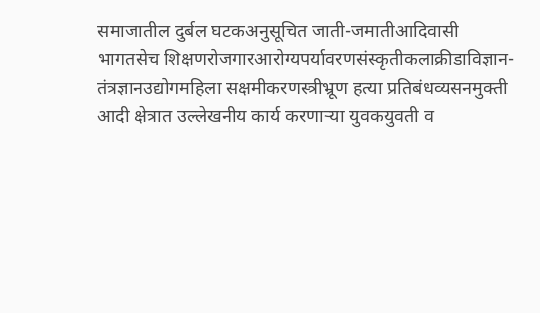समाजातील दुर्बल घटकअनुसूचित जाती-जमातीआदिवासी भागतसेच शिक्षणरोजगारआरोग्यपर्यावरणसंस्कृतीकलाक्रीडाविज्ञान-तंत्रज्ञानउद्योगमहिला सक्षमीकरणस्त्रीभ्रूण हत्या प्रतिबंधव्यसनमुक्ती आदी क्षेत्रात उल्लेखनीय कार्य करणाऱ्या युवकयुवती व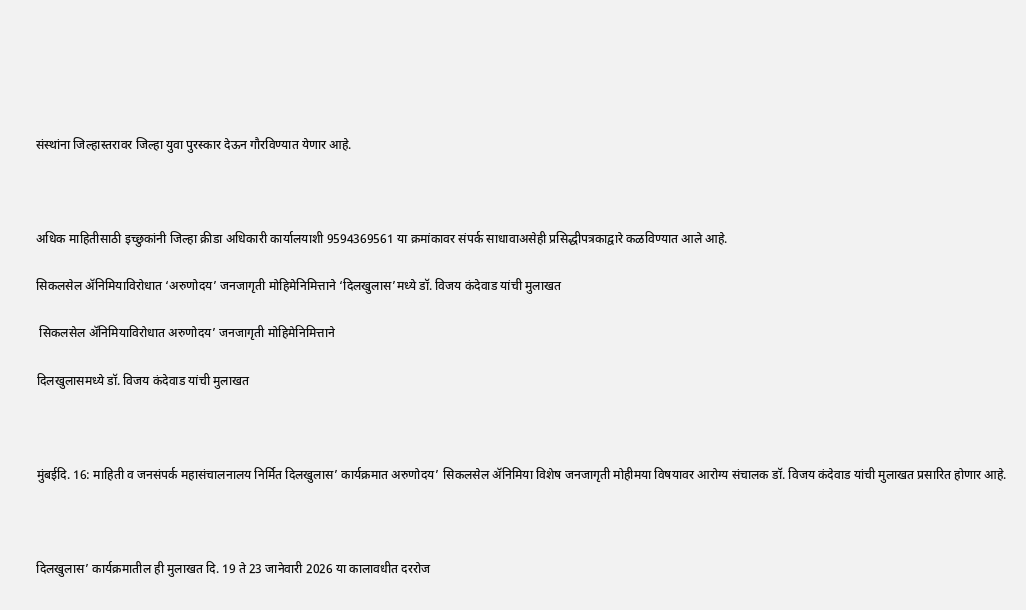संस्थांना जिल्हास्तरावर जिल्हा युवा पुरस्कार देऊन गौरविण्यात येणार आहे.



अधिक माहितीसाठी इच्छुकांनी जिल्हा क्रीडा अधिकारी कार्यालयाशी 9594369561 या क्रमांकावर संपर्क साधावाअसेही प्रसिद्धीपत्रकाद्वारे कळविण्यात आले आहे.

सिकलसेल ॲनिमियाविरोधात ‘अरुणोदय’ जनजागृती मोहिमेनिमित्ताने ‘दिलखुलास’मध्ये डॉ. विजय कंदेवाड यांची मुलाखत

 सिकलसेल ॲनिमियाविरोधात अरुणोदय’ जनजागृती मोहिमेनिमित्ताने

दिलखुलासमध्ये डॉ. विजय कंदेवाड यांची मुलाखत



मुंबईदि. 16: माहिती व जनसंपर्क महासंचालनालय निर्मित दिलखुलास’ कार्यक्रमात अरुणोदय’ सिकलसेल ॲनिमिया विशेष जनजागृती मोहीमया विषयावर आरोग्य संचालक डॉ. विजय कंदेवाड यांची मुलाखत प्रसारित होणार आहे.



दिलखुलास’ कार्यक्रमातील ही मुलाखत दि. 19 ते 23 जानेवारी 2026 या कालावधीत दररोज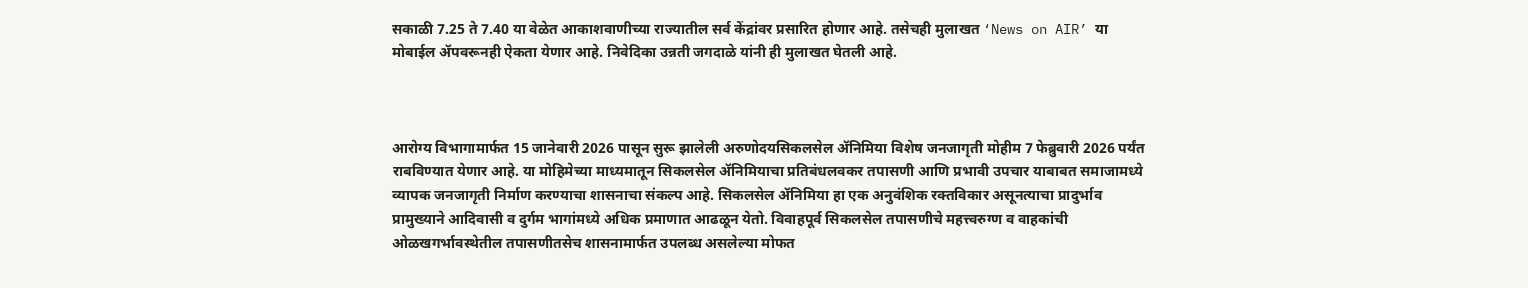सकाळी 7.25 ते 7.40 या वेळेत आकाशवाणीच्या राज्यातील सर्व केंद्रांवर प्रसारित होणार आहे. तसेचही मुलाखत ‘News on AIR’ या मोबाईल ॲपवरूनही ऐकता येणार आहे. निवेदिका उन्नती जगदाळे यांनी ही मुलाखत घेतली आहे.



आरोग्य विभागामार्फत 15 जानेवारी 2026 पासून सुरू झालेली अरुणोदयसिकलसेल ॲनिमिया विशेष जनजागृती मोहीम 7 फेब्रुवारी 2026 पर्यंत राबविण्यात येणार आहे. या मोहिमेच्या माध्यमातून सिकलसेल ॲनिमियाचा प्रतिबंधलवकर तपासणी आणि प्रभावी उपचार याबाबत समाजामध्ये व्यापक जनजागृती निर्माण करण्याचा शासनाचा संकल्प आहे. सिकलसेल ॲनिमिया हा एक अनुवंशिक रक्तविकार असूनत्याचा प्रादुर्भाव प्रामुख्याने आदिवासी व दुर्गम भागांमध्ये अधिक प्रमाणात आढळून येतो. विवाहपूर्व सिकलसेल तपासणीचे महत्त्वरुग्ण व वाहकांची ओळखगर्भावस्थेतील तपासणीतसेच शासनामार्फत उपलब्ध असलेल्या मोफत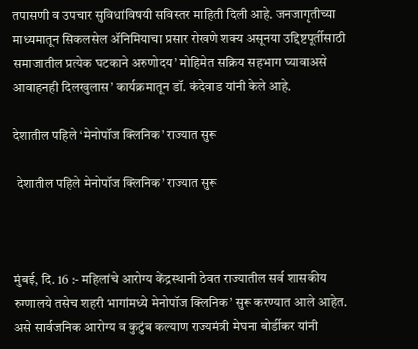तपासणी व उपचार सुविधांविषयी सविस्तर माहिती दिली आहे. जनजागृतीच्या माध्यमातून सिकलसेल ॲनिमियाचा प्रसार रोखणे शक्य असूनया उद्दिष्टपूर्तीसाठी समाजातील प्रत्येक घटकाने अरुणोदय’ मोहिमेत सक्रिय सहभाग घ्यावाअसे आवाहनही दिलखुलास’ कार्यक्रमातून डॉ. कंदेवाड यांनी केले आहे.

देशातील पहिले ‘मेनोपॉज क्लिनिक’ राज्यात सुरू

 देशातील पहिले मेनोपॉज क्लिनिक’ राज्यात सुरू



मुंबई, दि. 16 :- महिलांचे आरोग्य केंद्रस्थानी ठेवत राज्यातील सर्व शासकीय रुग्णालये तसेच शहरी भागांमध्ये मेनोपॉज क्लिनिक’ सुरू करण्यात आले आहेत. असे सार्वजनिक आरोग्य व कुटुंब कल्याण राज्यमंत्री मेघना बोर्डीकर यांनी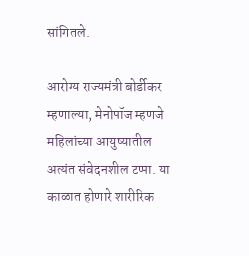सांगितले.

आरोग्य राज्यमंत्री बोर्डीकर म्हणाल्या, मेनोपॉज म्हणजे महिलांच्या आयुष्यातील अत्यंत संवेदनशील टप्पा. या काळात होणारे शारीरिक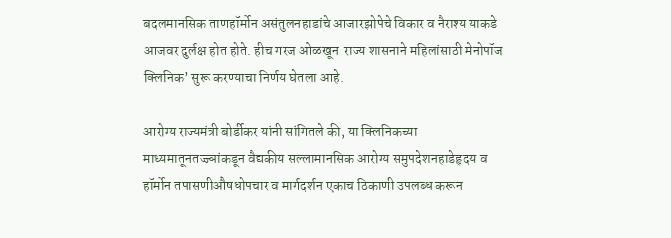बदलमानसिक ताणहॉर्मोन असंतुलनहाडांचे आजारझोपेचे विकार व नैराश्य याकडे आजवर दुर्लक्ष होत होते. हीच गरज ओळखून  राज्य शासनाने महिलांसाठी मेनोपॉज क्लिनिक’ सुरू करण्याचा निर्णय घेतला आहे.

आरोग्य राज्यमंत्री बोर्डीकर यांनी सांगितले की, या क्लिनिकच्या माध्यमातूनतज्ज्ञांकडून वैद्यकीय सल्लामानसिक आरोग्य समुपदेशनहाडेहृदय व हॉर्मोन तपासणीऔषधोपचार व मार्गदर्शन एकाच ठिकाणी उपलब्ध करून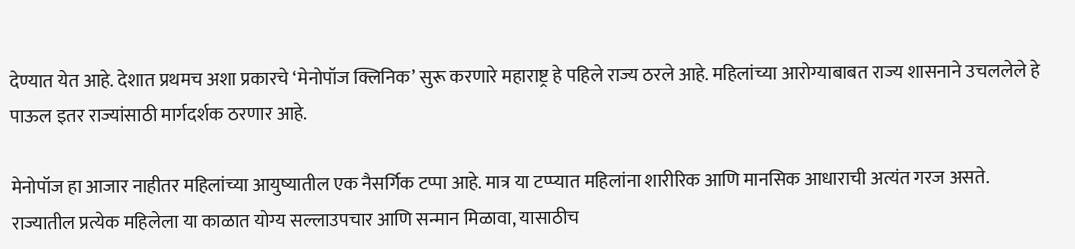देण्यात येत आहे. देशात प्रथमच अशा प्रकारचे ‘मेनोपॉज क्लिनिक’ सुरू करणारे महाराष्ट्र हे पहिले राज्य ठरले आहे. महिलांच्या आरोग्याबाबत राज्य शासनाने उचललेले हे पाऊल इतर राज्यांसाठी मार्गदर्शक ठरणार आहे.

मेनोपॉज हा आजार नाहीतर महिलांच्या आयुष्यातील एक नैसर्गिक टप्पा आहे. मात्र या टप्प्यात महिलांना शारीरिक आणि मानसिक आधाराची अत्यंत गरज असते. राज्यातील प्रत्येक महिलेला या काळात योग्य सल्लाउपचार आणि सन्मान मिळावा, यासाठीच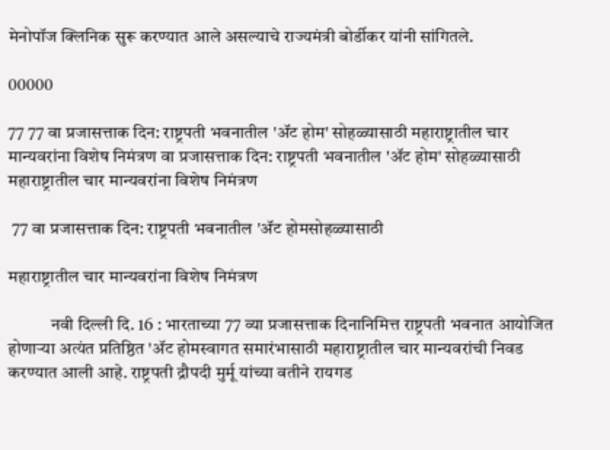मेनोपॉज क्लिनिक सुरू करण्यात आले असल्याचे राज्यमंत्री बोर्डीकर यांनी सांगितले.

00000

77 77 वा प्रजासत्ताक दिन: राष्ट्रपती भवनातील 'ॲट होम' सोहळ्यासाठी महाराष्ट्रातील चार मान्यवरांना विशेष निमंत्रण वा प्रजासत्ताक दिन: राष्ट्रपती भवनातील 'ॲट होम' सोहळ्यासाठी महाराष्ट्रातील चार मान्यवरांना विशेष निमंत्रण

 77 वा प्रजासत्ताक दिन: राष्ट्रपती भवनातील 'ॲट होमसोहळ्यासाठी

महाराष्ट्रातील चार मान्यवरांना विशेष निमंत्रण

            नवी दिल्ली दि. 16 : भारताच्या 77 व्या प्रजासत्ताक दिनानिमित्त राष्ट्रपती भवनात आयोजित होणाऱ्या अत्यंत प्रतिष्ठित 'ॲट होमस्वागत समारंभासाठी महाराष्ट्रातील चार मान्यवरांची निवड करण्यात आली आहे. राष्ट्रपती द्रौपदी मुर्मू यांच्या वतीने रायगड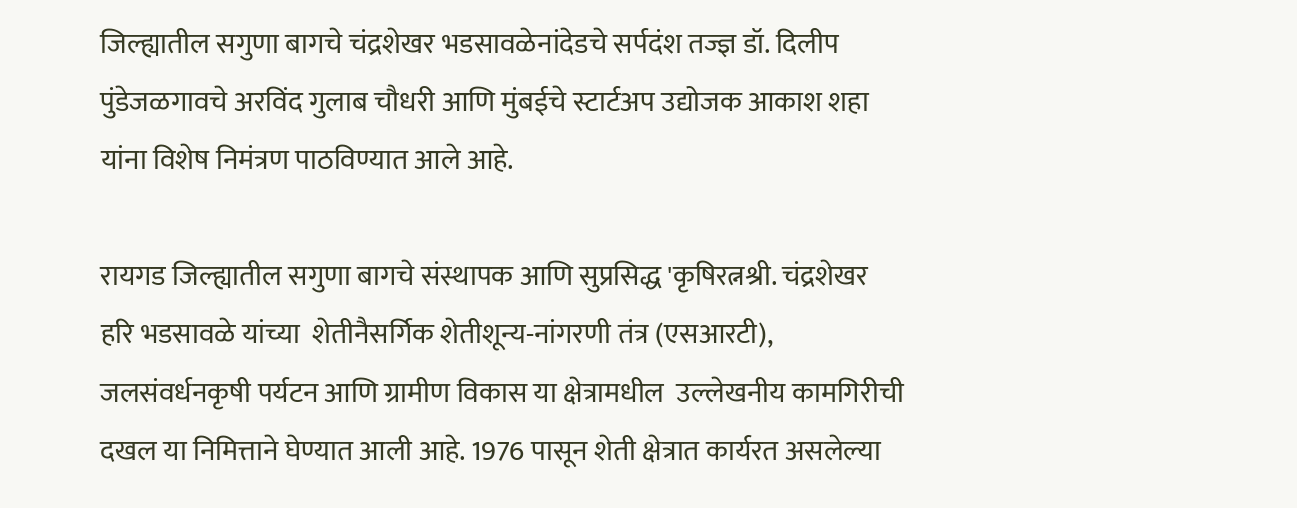जिल्ह्यातील सगुणा बागचे चंद्रशेखर भडसावळेनांदेडचे सर्पदंश तज्ज्ञ डॉ. दिलीप पुंडेजळगावचे अरविंद गुलाब चौधरी आणि मुंबईचे स्टार्टअप उद्योजक आकाश शहा यांना विशेष निमंत्रण पाठविण्यात आले आहे.

रायगड जिल्ह्यातील सगुणा बागचे संस्थापक आणि सुप्रसिद्ध 'कृषिरत्नश्री. चंद्रशेखर हरि भडसावळे यांच्या  शेतीनैसर्गिक शेतीशून्य-नांगरणी तंत्र (एसआरटी), जलसंवर्धनकृषी पर्यटन आणि ग्रामीण विकास या क्षेत्रामधील  उल्लेखनीय कामगिरीची दखल या निमित्ताने घेण्यात आली आहे. 1976 पासून शेती क्षेत्रात कार्यरत असलेल्या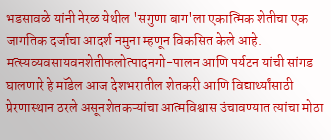भडसावळे यांनी नेरळ येथील 'सगुणा बाग'ला एकात्मिक शेतीचा एक जागतिक दर्जाचा आदर्श नमुना म्हणून विकसित केले आहे. मत्स्यव्यवसायवनशेतीफलोत्पादनगो-पालन आणि पर्यटन यांची सांगड घालणारे हे मॉडेल आज देशभरातील शेतकरी आणि विद्यार्थ्यांसाठी प्रेरणास्थान ठरले असूनशेतकऱ्यांचा आत्मविश्वास उंचावण्यात त्यांचा मोठा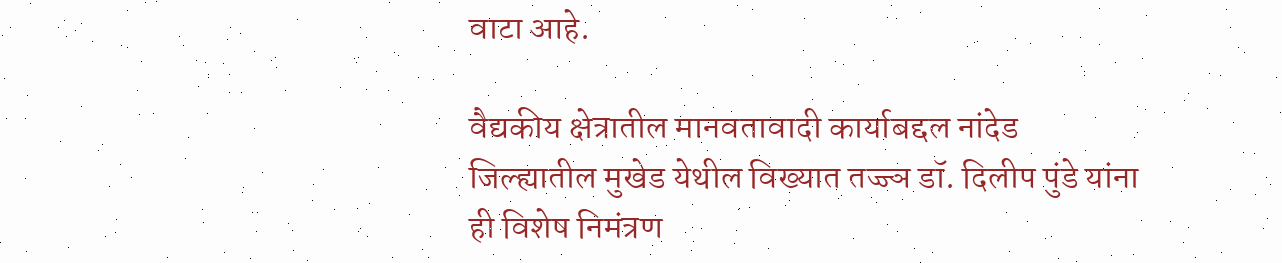वाटा आहे.

वैद्यकीय क्षेत्रातील मानवतावादी कार्याबद्दल नांदेड जिल्ह्यातील मुखेड येथील विख्यात तज्ज्ञ डॉ. दिलीप पुंडे यांना ही विशेष निमंत्रण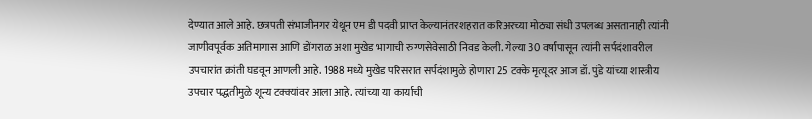देण्यात आले आहे. छत्रपती संभाजीनगर येथून एम डी पदवी प्राप्त केल्यानंतरशहरात करिअरच्या मोठ्या संधी उपलब्ध असतानाही त्यांनी जाणीवपूर्वक अतिमागास आणि डोंगराळ अशा मुखेड भागाची रुग्णसेवेसाठी निवड केली. गेल्या 30 वर्षांपासून त्यांनी सर्पदंशावरील उपचारांत क्रांती घडवून आणली आहे. 1988 मध्ये मुखेड परिसरात सर्पदंशामुळे होणारा 25 टक्के मृत्यूदर आज डॉ. पुंडे यांच्या शास्त्रीय उपचार पद्धतीमुळे शून्य टक्क्यांवर आला आहे. त्यांच्या या कार्याची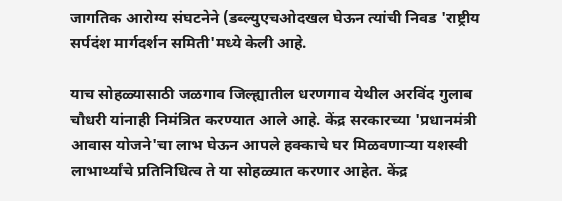जागतिक आरोग्य संघटनेने (डब्ल्युएचओदखल घेऊन त्यांची निवड 'राष्ट्रीय सर्पदंश मार्गदर्शन समिती'मध्ये केली आहे.

याच सोहळ्यासाठी जळगाव जिल्ह्यातील धरणगाव येथील अरविंद गुलाब चौधरी यांनाही निमंत्रित करण्यात आले आहे. केंद्र सरकारच्या 'प्रधानमंत्री आवास योजने'चा लाभ घेऊन आपले हक्काचे घर मिळवणाऱ्या यशस्वी लाभार्थ्यांचे प्रतिनिधित्व ते या सोहळ्यात करणार आहेत. केंद्र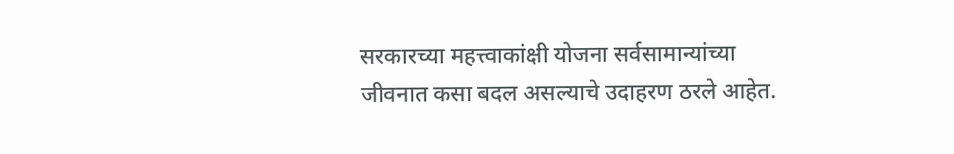सरकारच्या महत्त्वाकांक्षी योजना सर्वसामान्यांच्या जीवनात कसा बदल असल्याचे उदाहरण ठरले आहेत.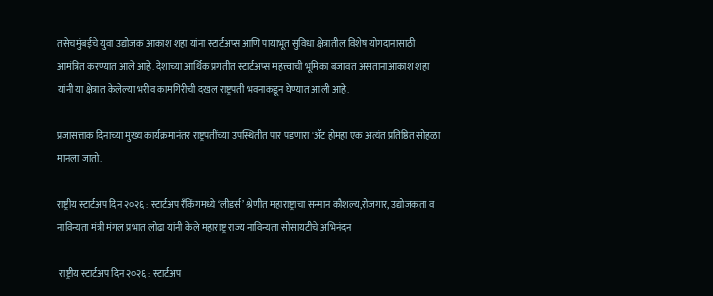तसेचमुंबईचे युवा उद्योजक आकाश शहा यांना स्टार्टअप्स आणि पायाभूत सुविधा क्षेत्रातील विशेष योगदानासाठी आमंत्रित करण्यात आले आहे. देशाच्या आर्थिक प्रगतीत स्टार्टअप्स महत्त्वाची भूमिका बजावत असतानाआकाश शहा यांनी या क्षेत्रात केलेल्या भरीव कामगिरीची दखल राष्ट्रपती भवनाकडून घेण्यात आली आहे.

प्रजासत्ताक दिनाच्या मुख्य कार्यक्रमानंतर राष्ट्रपतींच्या उपस्थितीत पार पडणारा 'ॲट होमहा एक अत्यंत प्रतिष्ठित सोहळा मानला जातो.

राष्ट्रीय स्टार्टअप दिन २०२६ : स्टार्टअप रँकिंगमध्ये ‘लीडर्स’ श्रेणीत महाराष्ट्राचा सन्मान कौशल्य,रोजगार, उद्योजकता व नाविन्यता मंत्री मंगल प्रभात लोढा यांनी केले महाराष्ट्र राज्य नाविन्यता सोसायटीचे अभिनंदन

 राष्ट्रीय स्टार्टअप दिन २०२६ : स्टार्टअप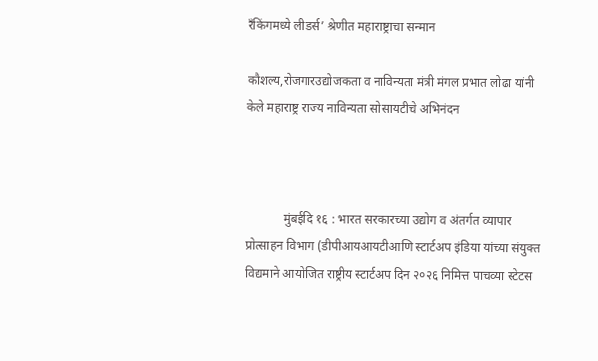रँकिंगमध्ये लीडर्स’ श्रेणीत महाराष्ट्राचा सन्मान

कौशल्य,रोजगारउद्योजकता व नाविन्यता मंत्री मंगल प्रभात लोढा यांनी केले महाराष्ट्र राज्य नाविन्यता सोसायटीचे अभिनंदन



            मुंबईदि १६ : भारत सरकारच्या उद्योग व अंतर्गत व्यापार प्रोत्साहन विभाग (डीपीआयआयटीआणि स्टार्टअप इंडिया यांच्या संयुक्त विद्यमाने आयोजित राष्ट्रीय स्टार्टअप दिन २०२६ निमित्त पाचव्या स्टेटस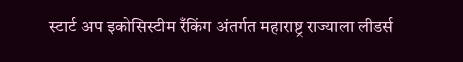स्टार्ट अप इकोसिस्टीम रँकिंग अंतर्गत महाराष्ट्र राज्याला लीडर्स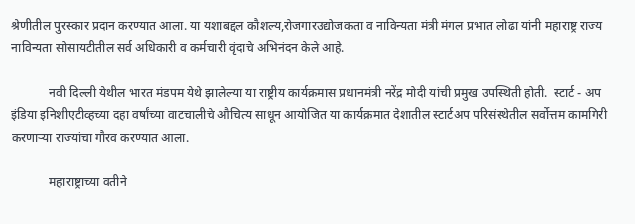श्रेणीतील पुरस्कार प्रदान करण्यात आला. या यशाबद्दल कौशल्य,रोजगारउद्योजकता व नाविन्यता मंत्री मंगल प्रभात लोढा यांनी महाराष्ट्र राज्य नाविन्यता सोसायटीतील सर्व अधिकारी व कर्मचारी वृंदाचे अभिनंदन केले आहे.

            नवी दिल्ली येथील भारत मंडपम येथे झालेल्या या राष्ट्रीय कार्यक्रमास प्रधानमंत्री नरेंद्र मोदी यांची प्रमुख उपस्थिती होती.  स्टार्ट - अप इंडिया इनिशीएटीव्हच्या दहा वर्षांच्या वाटचालीचे औचित्य साधून आयोजित या कार्यक्रमात देशातील स्टार्टअप परिसंस्थेतील सर्वोत्तम कामगिरी करणाऱ्या राज्यांचा गौरव करण्यात आला.

            महाराष्ट्राच्या वतीने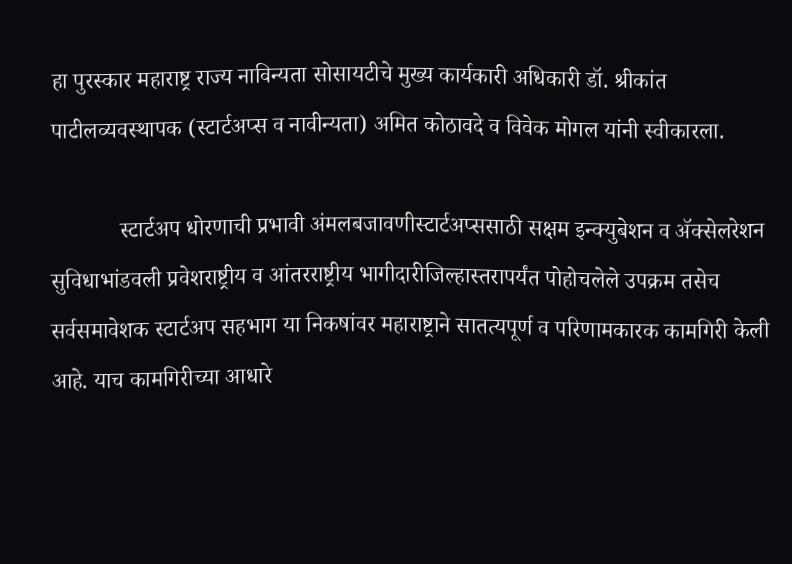हा पुरस्कार महाराष्ट्र राज्य नाविन्यता सोसायटीचे मुख्य कार्यकारी अधिकारी डॉ. श्रीकांत पाटीलव्यवस्थापक (स्टार्टअप्स व नावीन्यता) अमित कोठावदे व विवेक मोगल यांनी स्वीकारला.

            स्टार्टअप धोरणाची प्रभावी अंमलबजावणीस्टार्टअप्ससाठी सक्षम इन्क्युबेशन व ॲक्सेलरेशन सुविधाभांडवली प्रवेशराष्ट्रीय व आंतरराष्ट्रीय भागीदारीजिल्हास्तरापर्यंत पोहोचलेले उपक्रम तसेच सर्वसमावेशक स्टार्टअप सहभाग या निकषांवर महाराष्ट्राने सातत्यपूर्ण व परिणामकारक कामगिरी केली आहे. याच कामगिरीच्या आधारे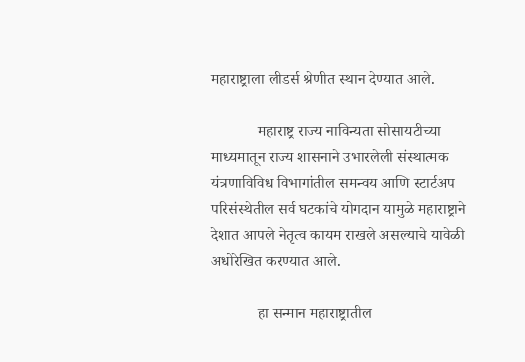महाराष्ट्राला लीडर्स श्रेणीत स्थान देण्यात आले.

            महाराष्ट्र राज्य नाविन्यता सोसायटीच्या माध्यमातून राज्य शासनाने उभारलेली संस्थात्मक यंत्रणाविविध विभागांतील समन्वय आणि स्टार्टअप परिसंस्थेतील सर्व घटकांचे योगदान यामुळे महाराष्ट्राने देशात आपले नेतृत्व कायम राखले असल्याचे यावेळी अधोरेखित करण्यात आले.

            हा सन्मान महाराष्ट्रातील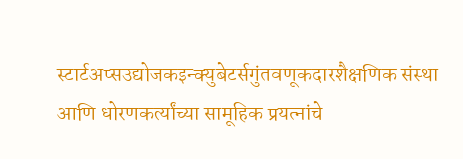स्टार्टअप्सउद्योजकइन्क्युबेटर्सगुंतवणूकदारशैक्षणिक संस्था आणि धोरणकर्त्यांच्या सामूहिक प्रयत्नांचे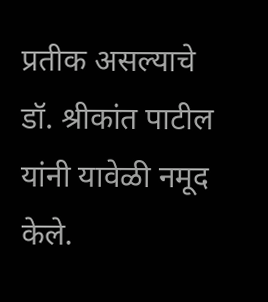प्रतीक असल्याचे डॉ. श्रीकांत पाटील यांनी यावेळी नमूद केले.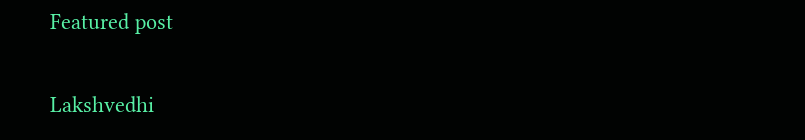Featured post

Lakshvedhi